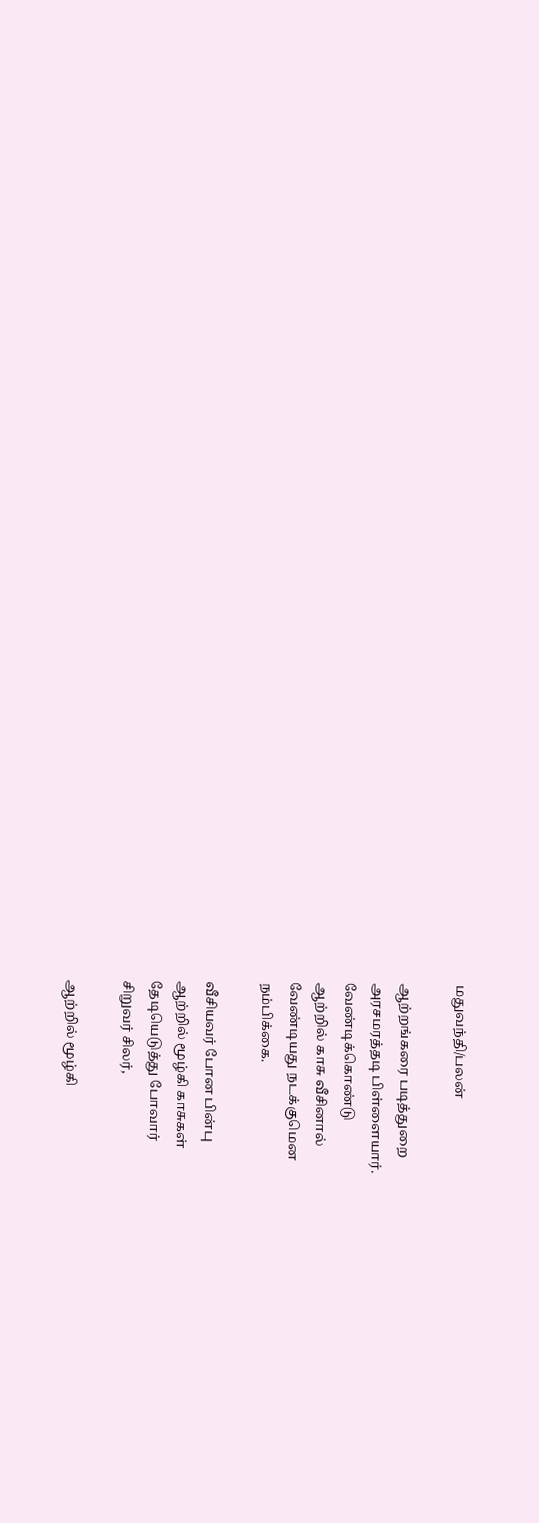மதுவந்தி/பலன்

ஆற்றங்கரை படித்துறை
அரசமரத்தடி பிள்ளையார்.
வேண்டிக்கொண்டு
ஆற்றில் காசு வீசினால்
வேண்டியது நடக்குமென
நம்பிக்கை.

வீசியவர் போன பின்பு
ஆற்றில் மூழ்கி காசுகள்
தேடியெடுத்து போவார்
சிறுவர் சிலர்,

ஆற்றில் மூழ்கி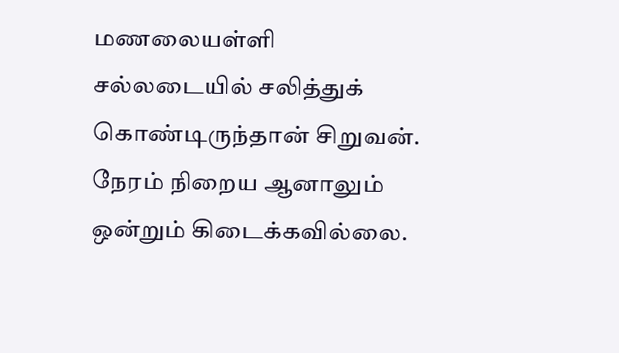மணலையள்ளி
சல்லடையில் சலித்துக்
கொண்டிருந்தான் சிறுவன்.
நேரம் நிறைய ஆனாலும்
ஒன்றும் கிடைக்கவில்லை.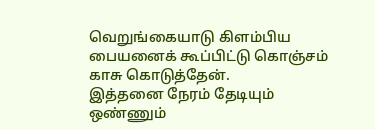வெறுங்கையாடு கிளம்பிய
பையனைக் கூப்பிட்டு கொஞ்சம்
காசு கொடுத்தேன்.
இத்தனை நேரம் தேடியும்
ஒண்ணும்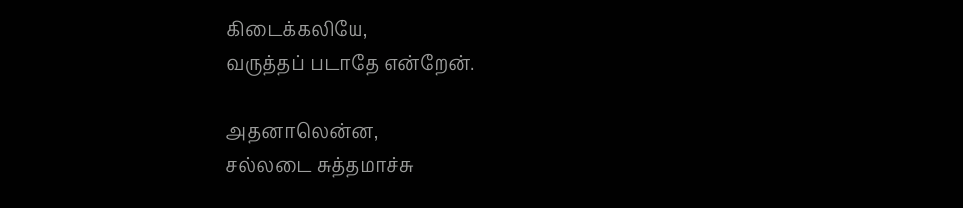கிடைக்கலியே,
வருத்தப் படாதே என்றேன்.

அதனாலென்ன,
சல்லடை சுத்தமாச்சு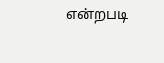என்றபடி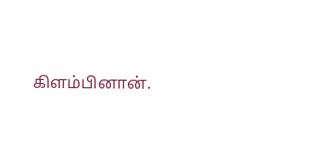கிளம்பினான்.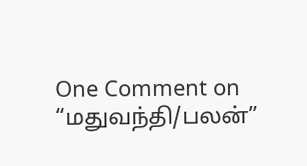One Comment on “மதுவந்தி/பலன்”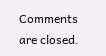Comments are closed.